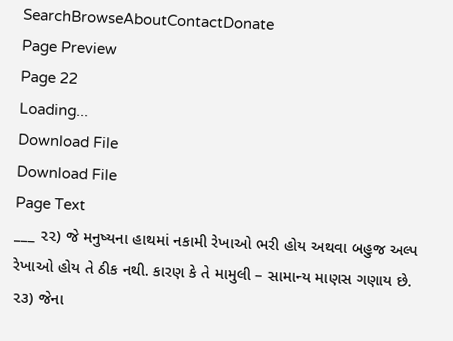SearchBrowseAboutContactDonate
Page Preview
Page 22
Loading...
Download File
Download File
Page Text
___ ૨૨) જે મનુષ્યના હાથમાં નકામી રેખાઓ ભરી હોય અથવા બહુજ અલ્પ રેખાઓ હોય તે ઠીક નથી. કારણ કે તે મામુલી – સામાન્ય માણસ ગણાય છે. ૨૩) જેના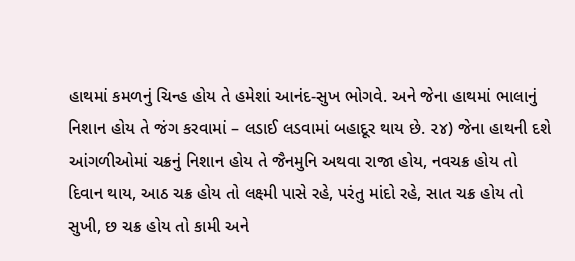હાથમાં કમળનું ચિન્હ હોય તે હમેશાં આનંદ-સુખ ભોગવે. અને જેના હાથમાં ભાલાનું નિશાન હોય તે જંગ કરવામાં – લડાઈ લડવામાં બહાદૂર થાય છે. ૨૪) જેના હાથની દશે આંગળીઓમાં ચક્રનું નિશાન હોય તે જૈનમુનિ અથવા રાજા હોય, નવચક્ર હોય તો દિવાન થાય, આઠ ચક્ર હોય તો લક્ષ્મી પાસે રહે, પરંતુ માંદો રહે, સાત ચક્ર હોય તો સુખી, છ ચક્ર હોય તો કામી અને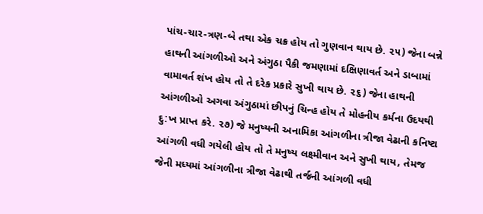પાંચ-ચાર-ત્રણ-બે તથા એક ચક્ર હોય તો ગુણવાન થાય છે. ૨૫) જેના બન્ને હાથની આંગળીઓ અને અંગુઠા પૈકી જમણામાં દક્ષિણાવર્ત અને ડાબામાં વામાવર્ત શંખ હોય તો તે દરેક પ્રકારે સુખી થાય છે. ૨૬) જેના હાથની આંગળીઓ અગવા અંગુઠામાં છીપનું ચિન્હ હોય તે મોહનીય કર્મના ઉદયથી દુ:ખ પ્રાપ્ત કરે. ૨૭) જે મનુષ્યની અનામિકા આંગળીના ત્રીજા વેઢાની કનિષ્ટા આંગળી વધી ગયેલી હોય તો તે મનુષ્ય લક્ષ્મીવાન અને સુખી થાય, તેમજ જેની મધ્યમાં આંગળીના ત્રીજા વેઢાથી તર્જની આંગળી વધી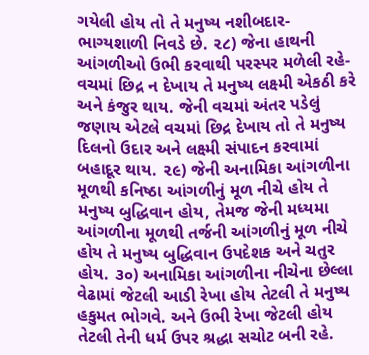ગયેલી હોય તો તે મનુષ્ય નશીબદાર-ભાગ્યશાળી નિવડે છે. ૨૮) જેના હાથની આંગળીઓ ઉભી કરવાથી પરસ્પર મળેલી રહે-વચમાં છિદ્ર ન દેખાય તે મનુષ્ય લક્ષ્મી એકઠી કરે અને કંજુર થાય. જેની વચમાં અંતર પડેલું જણાય એટલે વચમાં છિદ્ર દેખાય તો તે મનુષ્ય દિલનો ઉદાર અને લક્ષ્મી સંપાદન કરવામાં બહાદૂર થાય. ૨૯) જેની અનામિકા આંગળીના મૂળથી કનિષ્ઠા આંગળીનું મૂળ નીચે હોય તે મનુષ્ય બુદ્ધિવાન હોય, તેમજ જેની મધ્યમા આંગળીના મૂળથી તર્જની આંગળીનું મૂળ નીચે હોય તે મનુષ્ય બુદ્ધિવાન ઉપદેશક અને ચતુર હોય. ૩૦) અનામિકા આંગળીના નીચેના છેલ્લા વેઢામાં જેટલી આડી રેખા હોય તેટલી તે મનુષ્ય હકુમત ભોગવે. અને ઉભી રેખા જેટલી હોય તેટલી તેની ધર્મ ઉપર શ્રદ્ધા સચોટ બની રહે.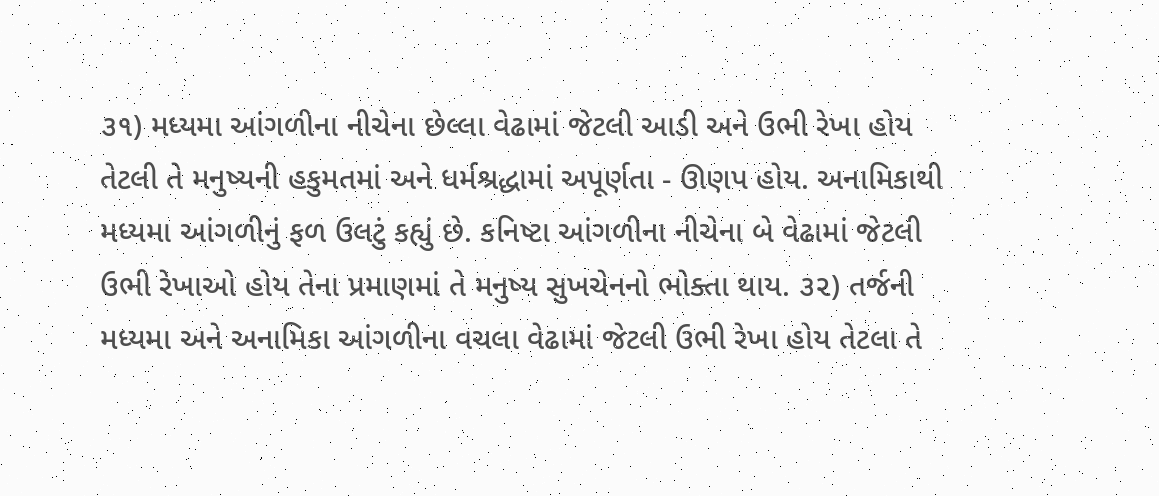૩૧) મધ્યમા આંગળીના નીચેના છેલ્લા વેઢામાં જેટલી આડી અને ઉભી રેખા હોય તેટલી તે મનુષ્યની હકુમતમાં અને ધર્મશ્રદ્ધામાં અપૂર્ણતા - ઊણપ હોય. અનામિકાથી મધ્યમા આંગળીનું ફળ ઉલટું કહ્યું છે. કનિષ્ટા આંગળીના નીચેના બે વેઢામાં જેટલી ઉભી રેખાઓ હોય તેના પ્રમાણમાં તે મનુષ્ય સુખચેનનો ભોક્તા થાય. ૩૨) તર્જની મધ્યમા અને અનામિકા આંગળીના વચલા વેઢામાં જેટલી ઉભી રેખા હોય તેટલા તે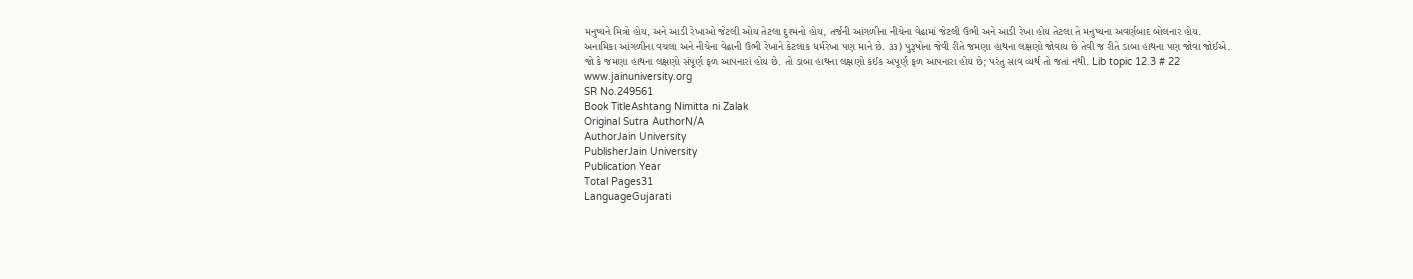મનુષ્યને મિત્રો હોય, અને આડી રેખાઓ જેટલી ઓય તેટલા દુશ્મનો હોય, તર્જની આંગળીના નીચેના વેઢામાં જેટલી ઉભી અને આડી રેખા હોય તેટલા તે મનુષ્યના અવર્ણબાદ બોલનાર હોય. અનામિકા આંગળીના વચલા અને નીચેના વેઢાની ઉભી રેખાને કેટલાક ધર્મરેખા પણ માને છે. ૩૩) પુરૂષોના જેવી રીતે જમણા હાથના લક્ષણો જોવાય છે તેવી જ રીતે ડાબા હાથના પણ જોવા જોઈએ. જો કે જમણા હાથના લક્ષણો સંપૂર્ણ ફળ આપનારાં હોય છે. તો ડાબા હાથના લક્ષણો કંઈક અપૂર્ણ ફળ આપનારા હોય છે; પરંતુ સાવ વ્યર્થ તો જતાં નથી. Lib topic 12.3 # 22 www.jainuniversity.org
SR No.249561
Book TitleAshtang Nimitta ni Zalak
Original Sutra AuthorN/A
AuthorJain University
PublisherJain University
Publication Year
Total Pages31
LanguageGujarati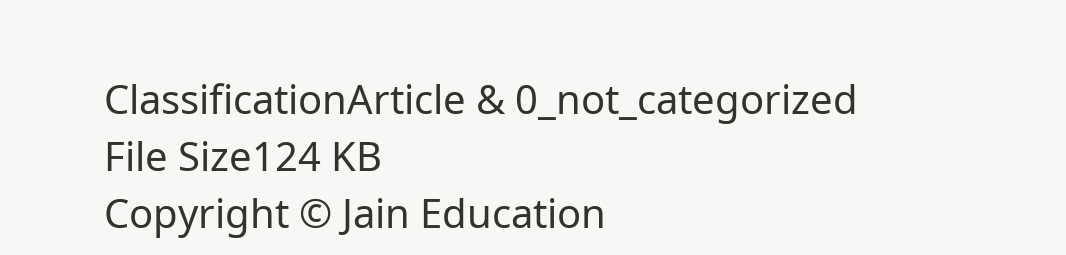ClassificationArticle & 0_not_categorized
File Size124 KB
Copyright © Jain Education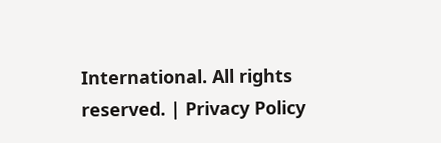International. All rights reserved. | Privacy Policy